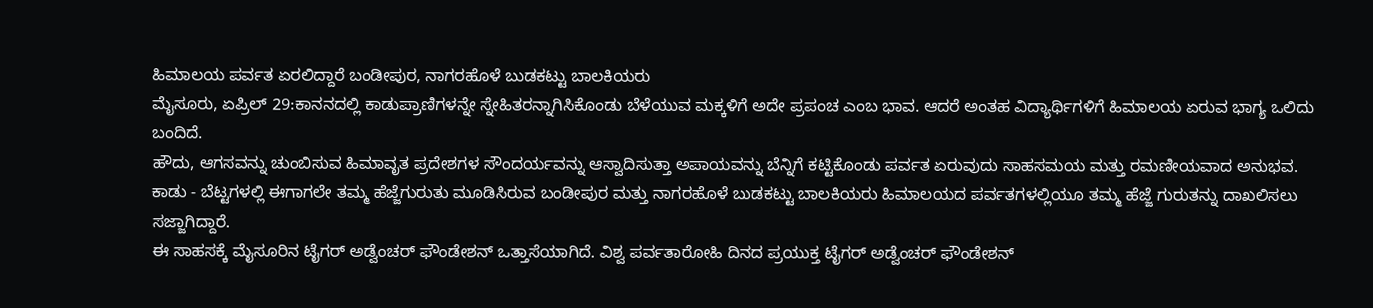ಹಿಮಾಲಯ ಪರ್ವತ ಏರಲಿದ್ದಾರೆ ಬಂಡೀಪುರ, ನಾಗರಹೊಳೆ ಬುಡಕಟ್ಟು ಬಾಲಕಿಯರು
ಮೈಸೂರು, ಏಪ್ರಿಲ್ 29:ಕಾನನದಲ್ಲಿ ಕಾಡುಪ್ರಾಣಿಗಳನ್ನೇ ಸ್ನೇಹಿತರನ್ನಾಗಿಸಿಕೊಂಡು ಬೆಳೆಯುವ ಮಕ್ಕಳಿಗೆ ಅದೇ ಪ್ರಪಂಚ ಎಂಬ ಭಾವ. ಆದರೆ ಅಂತಹ ವಿದ್ಯಾರ್ಥಿಗಳಿಗೆ ಹಿಮಾಲಯ ಏರುವ ಭಾಗ್ಯ ಒಲಿದು ಬಂದಿದೆ.
ಹೌದು, ಆಗಸವನ್ನು ಚುಂಬಿಸುವ ಹಿಮಾವೃತ ಪ್ರದೇಶಗಳ ಸೌಂದರ್ಯವನ್ನು ಆಸ್ವಾದಿಸುತ್ತಾ ಅಪಾಯವನ್ನು ಬೆನ್ನಿಗೆ ಕಟ್ಟಿಕೊಂಡು ಪರ್ವತ ಏರುವುದು ಸಾಹಸಮಯ ಮತ್ತು ರಮಣೀಯವಾದ ಅನುಭವ. ಕಾಡು - ಬೆಟ್ಟಗಳಲ್ಲಿ ಈಗಾಗಲೇ ತಮ್ಮ ಹೆಜ್ಜೆಗುರುತು ಮೂಡಿಸಿರುವ ಬಂಡೀಪುರ ಮತ್ತು ನಾಗರಹೊಳೆ ಬುಡಕಟ್ಟು ಬಾಲಕಿಯರು ಹಿಮಾಲಯದ ಪರ್ವತಗಳಲ್ಲಿಯೂ ತಮ್ಮ ಹೆಜ್ಜೆ ಗುರುತನ್ನು ದಾಖಲಿಸಲು ಸಜ್ಜಾಗಿದ್ದಾರೆ.
ಈ ಸಾಹಸಕ್ಕೆ ಮೈಸೂರಿನ ಟೈಗರ್ ಅಡ್ವೆಂಚರ್ ಫೌಂಡೇಶನ್ ಒತ್ತಾಸೆಯಾಗಿದೆ. ವಿಶ್ವ ಪರ್ವತಾರೋಹಿ ದಿನದ ಪ್ರಯುಕ್ತ ಟೈಗರ್ ಅಡ್ವೆಂಚರ್ ಫೌಂಡೇಶನ್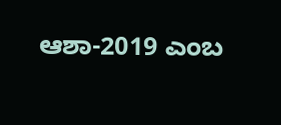ಆಶಾ-2019 ಎಂಬ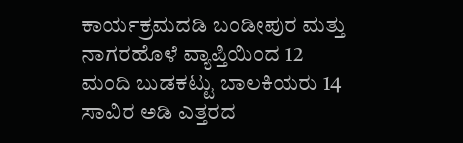ಕಾರ್ಯಕ್ರಮದಡಿ ಬಂಡೀಪುರ ಮತ್ತು ನಾಗರಹೊಳೆ ವ್ಯಾಪ್ತಿಯಿಂದ 12 ಮಂದಿ ಬುಡಕಟ್ಟು ಬಾಲಕಿಯರು 14 ಸಾವಿರ ಅಡಿ ಎತ್ತರದ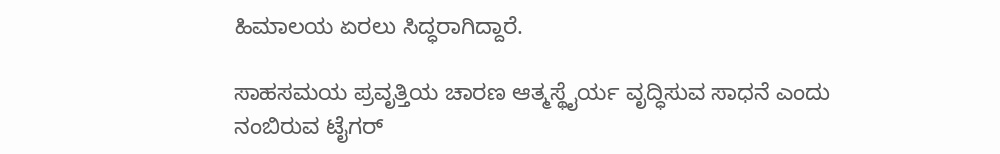ಹಿಮಾಲಯ ಏರಲು ಸಿದ್ಧರಾಗಿದ್ದಾರೆ.

ಸಾಹಸಮಯ ಪ್ರವೃತ್ತಿಯ ಚಾರಣ ಆತ್ಮಸ್ಥೈರ್ಯ ವೃದ್ಧಿಸುವ ಸಾಧನೆ ಎಂದು ನಂಬಿರುವ ಟೈಗರ್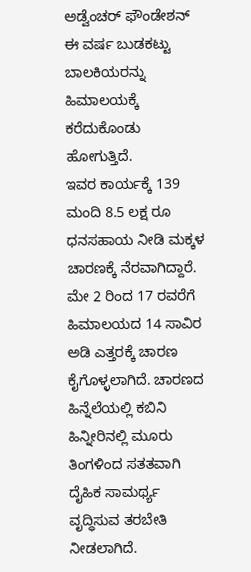ಅಡ್ವೆಂಚರ್ ಫೌಂಡೇಶನ್ ಈ ವರ್ಷ ಬುಡಕಟ್ಟು ಬಾಲಕಿಯರನ್ನು ಹಿಮಾಲಯಕ್ಕೆ ಕರೆದುಕೊಂಡು ಹೋಗುತ್ತಿದೆ.
ಇವರ ಕಾರ್ಯಕ್ಕೆ 139 ಮಂದಿ 8.5 ಲಕ್ಷ ರೂ ಧನಸಹಾಯ ನೀಡಿ ಮಕ್ಕಳ ಚಾರಣಕ್ಕೆ ನೆರವಾಗಿದ್ದಾರೆ. ಮೇ 2 ರಿಂದ 17 ರವರೆಗೆ ಹಿಮಾಲಯದ 14 ಸಾವಿರ ಅಡಿ ಎತ್ತರಕ್ಕೆ ಚಾರಣ ಕೈಗೊಳ್ಳಲಾಗಿದೆ. ಚಾರಣದ ಹಿನ್ನೆಲೆಯಲ್ಲಿ ಕಬಿನಿ ಹಿನ್ನೀರಿನಲ್ಲಿ ಮೂರು ತಿಂಗಳಿಂದ ಸತತವಾಗಿ ದೈಹಿಕ ಸಾಮರ್ಥ್ಯ ವೃದ್ಧಿಸುವ ತರಬೇತಿ ನೀಡಲಾಗಿದೆ.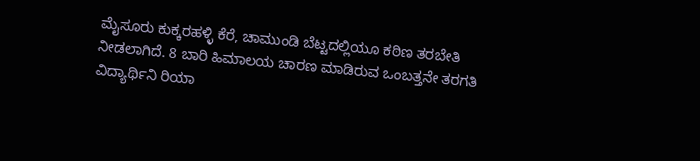ಮೈಸೂರು ಕುಕ್ಕರಹಳ್ಳಿ ಕೆರೆ, ಚಾಮುಂಡಿ ಬೆಟ್ಟದಲ್ಲಿಯೂ ಕಠಿಣ ತರಬೇತಿ ನೀಡಲಾಗಿದೆ. 8 ಬಾರಿ ಹಿಮಾಲಯ ಚಾರಣ ಮಾಡಿರುವ ಒಂಬತ್ತನೇ ತರಗತಿ ವಿದ್ಯಾರ್ಥಿನಿ ರಿಯಾ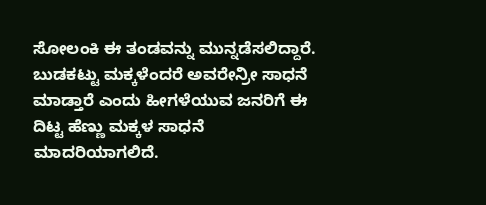ಸೋಲಂಕಿ ಈ ತಂಡವನ್ನು ಮುನ್ನಡೆಸಲಿದ್ದಾರೆ. ಬುಡಕಟ್ಟು ಮಕ್ಕಳೆಂದರೆ ಅವರೇನ್ರೀ ಸಾಧನೆ ಮಾಡ್ತಾರೆ ಎಂದು ಹೀಗಳೆಯುವ ಜನರಿಗೆ ಈ ದಿಟ್ಟ ಹೆಣ್ಣು ಮಕ್ಕಳ ಸಾಧನೆ ಮಾದರಿಯಾಗಲಿದೆ.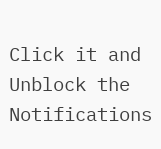Click it and Unblock the Notifications